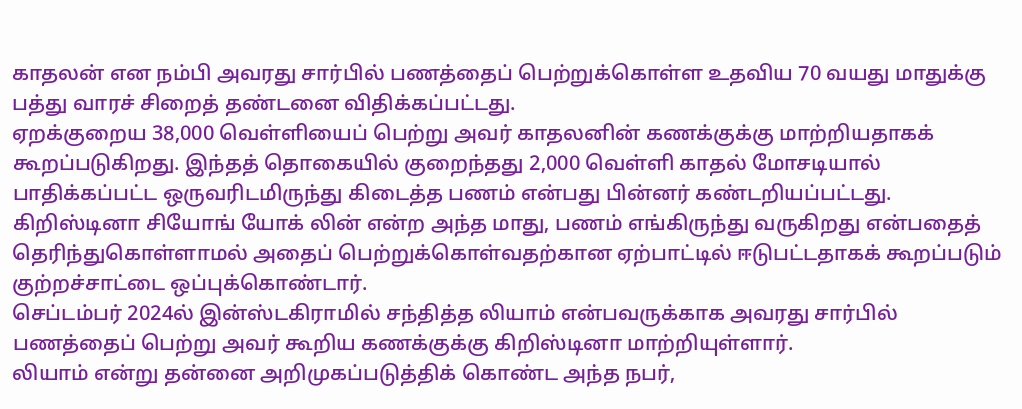காதலன் என நம்பி அவரது சார்பில் பணத்தைப் பெற்றுக்கொள்ள உதவிய 70 வயது மாதுக்கு பத்து வாரச் சிறைத் தண்டனை விதிக்கப்பட்டது.
ஏறக்குறைய 38,000 வெள்ளியைப் பெற்று அவர் காதலனின் கணக்குக்கு மாற்றியதாகக் கூறப்படுகிறது. இந்தத் தொகையில் குறைந்தது 2,000 வெள்ளி காதல் மோசடியால் பாதிக்கப்பட்ட ஒருவரிடமிருந்து கிடைத்த பணம் என்பது பின்னர் கண்டறியப்பட்டது.
கிறிஸ்டினா சியோங் யோக் லின் என்ற அந்த மாது, பணம் எங்கிருந்து வருகிறது என்பதைத் தெரிந்துகொள்ளாமல் அதைப் பெற்றுக்கொள்வதற்கான ஏற்பாட்டில் ஈடுபட்டதாகக் கூறப்படும் குற்றச்சாட்டை ஒப்புக்கொண்டார்.
செப்டம்பர் 2024ல் இன்ஸ்டகிராமில் சந்தித்த லியாம் என்பவருக்காக அவரது சார்பில் பணத்தைப் பெற்று அவர் கூறிய கணக்குக்கு கிறிஸ்டினா மாற்றியுள்ளார்.
லியாம் என்று தன்னை அறிமுகப்படுத்திக் கொண்ட அந்த நபர்,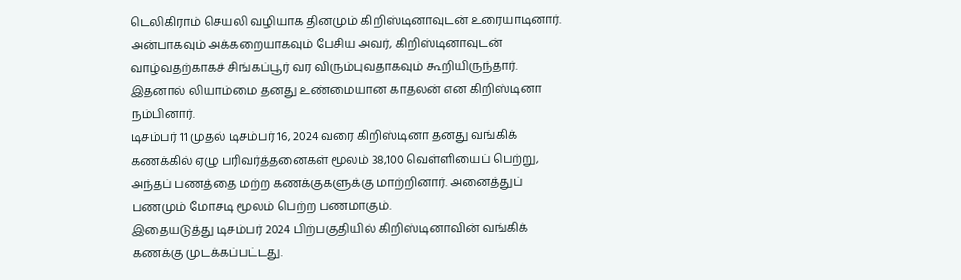டெலிகிராம் செயலி வழியாக தினமும் கிறிஸ்டினாவுடன் உரையாடினார். அன்பாகவும் அக்கறையாகவும் பேசிய அவர், கிறிஸ்டினாவுடன் வாழ்வதற்காகச் சிங்கப்பூர் வர விரும்புவதாகவும் கூறியிருந்தார்.
இதனால் லியாம்மை தனது உண்மையான காதலன் என கிறிஸ்டினா நம்பினார்.
டிசம்பர் 11 முதல் டிசம்பர் 16, 2024 வரை கிறிஸ்டினா தனது வங்கிக் கணக்கில் ஏழு பரிவர்த்தனைகள் மூலம் 38,100 வெள்ளியைப் பெற்று, அந்தப் பணத்தை மற்ற கணக்குகளுக்கு மாற்றினார். அனைத்துப் பணமும் மோசடி மூலம் பெற்ற பணமாகும்.
இதையடுத்து டிசம்பர் 2024 பிற்பகுதியில் கிறிஸ்டினாவின் வங்கிக் கணக்கு முடக்கப்பட்டது.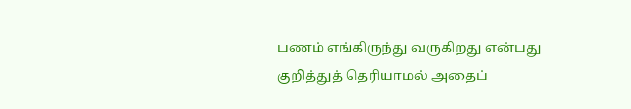பணம் எங்கிருந்து வருகிறது என்பது குறித்துத் தெரியாமல் அதைப்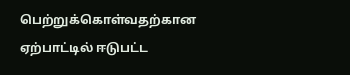பெற்றுக்கொள்வதற்கான ஏற்பாட்டில் ஈடுபட்ட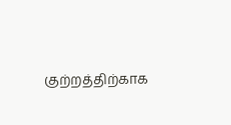குற்றத்திற்காக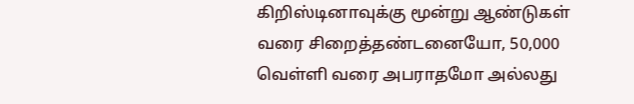கிறிஸ்டினாவுக்கு மூன்று ஆண்டுகள் வரை சிறைத்தண்டனையோ, 50,000 வெள்ளி வரை அபராதமோ அல்லது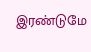இரண்டுமே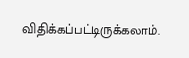விதிக்கப்பட்டிருக்கலாம்.